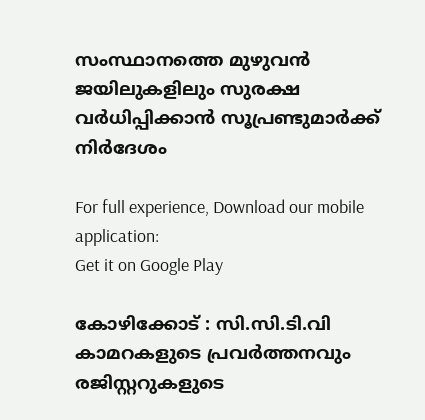സംസ്ഥാനത്തെ മുഴുവന്‍ ജയിലുകളിലും സുരക്ഷ വര്‍ധിപ്പിക്കാന്‍ സൂപ്രണ്ടുമാര്‍ക്ക് നിര്‍ദേശം

For full experience, Download our mobile application:
Get it on Google Play

കോഴിക്കോട് : സി.സി.ടി.വി കാമറകളുടെ പ്രവര്‍ത്തനവും രജിസ്റ്ററുകളുടെ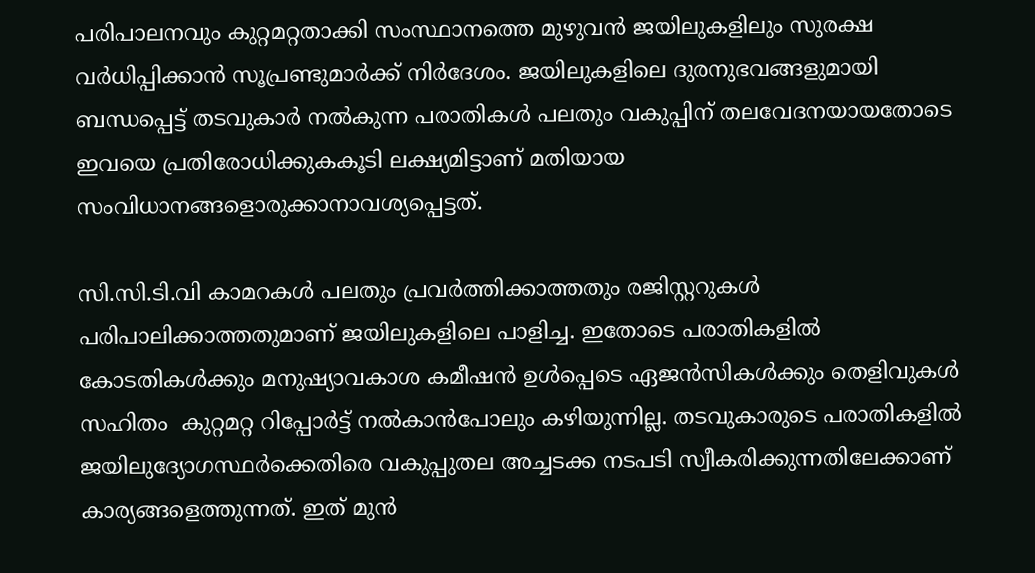പരിപാലനവും കുറ്റമറ്റതാക്കി സംസ്ഥാനത്തെ മുഴുവന്‍ ജയിലുകളിലും സുരക്ഷ വര്‍ധിപ്പിക്കാന്‍ സൂപ്രണ്ടുമാര്‍ക്ക് നിര്‍ദേശം. ജയിലുകളിലെ ദുരനുഭവങ്ങളുമായി ബന്ധപ്പെട്ട് തടവുകാര്‍ നല്‍കുന്ന പരാതികള്‍ പലതും വകുപ്പിന് തലവേദനയായതോടെ ഇവയെ പ്രതിരോധിക്കുകകൂടി ലക്ഷ്യമിട്ടാണ് മതിയായ സംവിധാനങ്ങളൊരുക്കാനാവശ്യപ്പെട്ടത്.

സി.സി.ടി.വി കാമറകള്‍ പലതും പ്രവര്‍ത്തിക്കാത്തതും രജിസ്റ്ററുകള്‍ പരിപാലിക്കാത്തതുമാണ് ജയിലുകളിലെ പാളിച്ച. ഇതോടെ പരാതികളില്‍ കോടതികള്‍ക്കും മനുഷ്യാവകാശ കമീഷന്‍ ഉള്‍പ്പെടെ ഏജന്‍സികള്‍ക്കും തെളിവുകള്‍ സഹിതം  കുറ്റമറ്റ റിപ്പോര്‍ട്ട് നല്‍കാന്‍പോലും കഴിയുന്നില്ല. തടവുകാരുടെ പരാതികളില്‍ ജയിലുദ്യോഗസ്ഥര്‍ക്കെതിരെ വകുപ്പുതല അച്ചടക്ക നടപടി സ്വീകരിക്കുന്നതിലേക്കാണ് കാര്യങ്ങളെത്തുന്നത്. ഇത് മുന്‍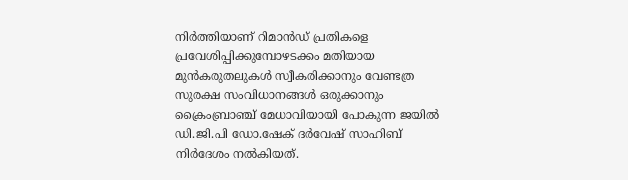നിര്‍ത്തിയാണ് റിമാന്‍ഡ് പ്രതികളെ പ്രവേശിപ്പിക്കുമ്പോഴടക്കം മതിയായ മുന്‍കരുതലുകള്‍ സ്വീകരിക്കാനും വേണ്ടത്ര സുരക്ഷ സംവിധാനങ്ങള്‍ ഒരുക്കാനും ക്രൈംബ്രാഞ്ച് മേധാവിയായി പോകുന്ന ജയില്‍ ഡി.ജി.പി ഡോ.ഷേക് ദര്‍വേഷ് സാഹിബ് നിര്‍ദേശം നല്‍കിയത്.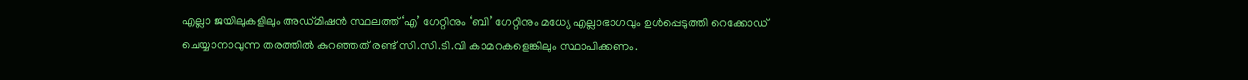എല്ലാ ജയിലുകളിലും അഡ്മിഷന്‍ സ്ഥലത്ത് ‘എ’ ഗേറ്റിനും ‘ബി’ ഗേറ്റിനും മധ്യേ എല്ലാഭാഗവും ഉള്‍പ്പെടുത്തി റെക്കോഡ് ചെയ്യാനാവുന്ന തരത്തില്‍ കുറഞ്ഞത് രണ്ട് സി.സി.ടി.വി കാമറകളെങ്കിലും സ്ഥാപിക്കണം.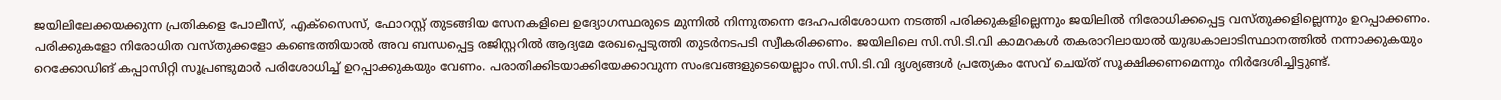ജയിലിലേക്കയക്കുന്ന പ്രതികളെ പോലീസ്, എക്സൈസ്, ഫോറസ്റ്റ് തുടങ്ങിയ സേനകളിലെ ഉദ്യോഗസ്ഥരുടെ മുന്നില്‍ നിന്നുതന്നെ ദേഹപരിശോധന നടത്തി പരിക്കുകളില്ലെന്നും ജയിലില്‍ നിരോധിക്കപ്പെട്ട വസ്തുക്കളില്ലെന്നും ഉറപ്പാക്കണം. പരിക്കുകളോ നിരോധിത വസ്തുക്കളോ കണ്ടെത്തിയാല്‍ അവ ബന്ധപ്പെട്ട രജിസ്റ്ററില്‍ ആദ്യമേ രേഖപ്പെടുത്തി തുടര്‍നടപടി സ്വീകരിക്കണം. ജയിലിലെ സി.സി.ടി.വി കാമറകള്‍ തകരാറിലായാല്‍ യുദ്ധകാലാടിസ്ഥാനത്തില്‍ നന്നാക്കുകയും റെക്കോഡിങ് കപ്പാസിറ്റി സൂപ്രണ്ടുമാര്‍ പരിശോധിച്ച്‌ ഉറപ്പാക്കുകയും വേണം. പരാതിക്കിടയാക്കിയേക്കാവുന്ന സംഭവങ്ങളുടെയെല്ലാം സി.സി.ടി.വി ദൃശ്യങ്ങള്‍ പ്രത്യേകം സേവ് ചെയ്ത് സൂക്ഷിക്കണമെന്നും നിര്‍ദേശിച്ചിട്ടുണ്ട്.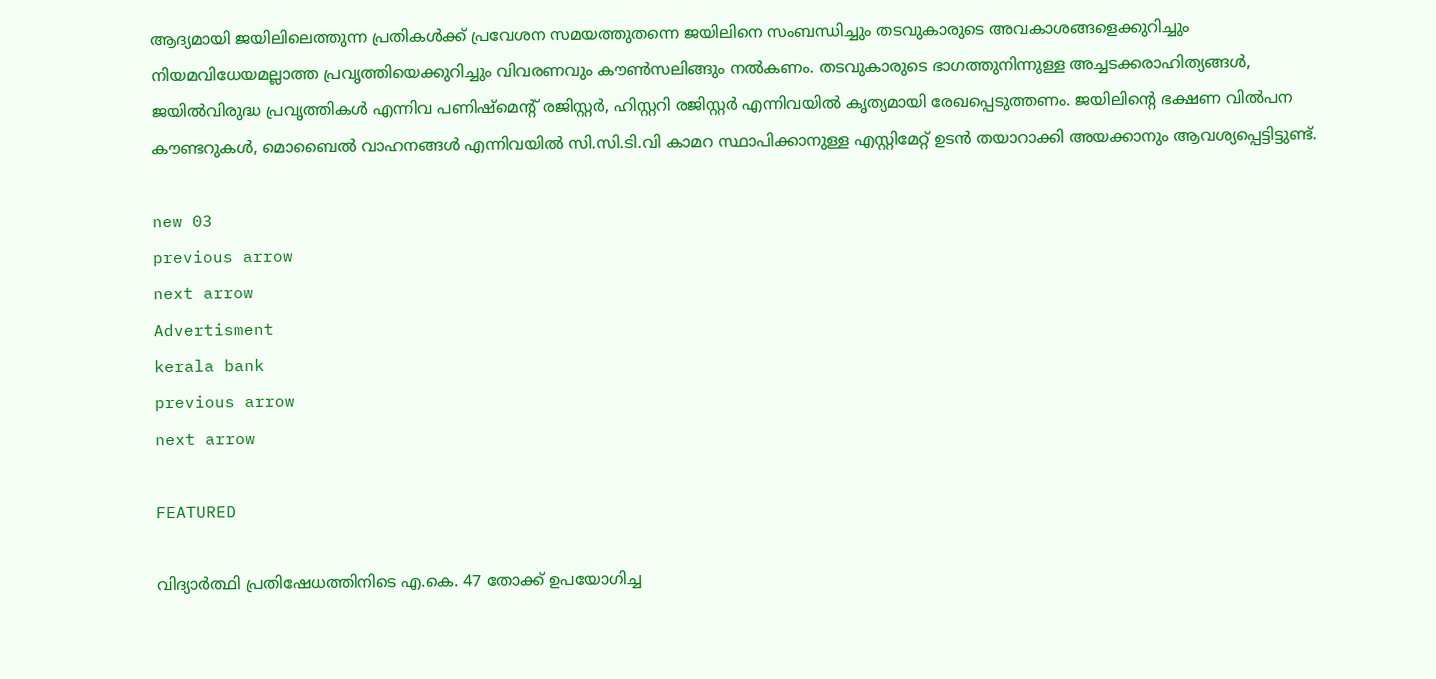ആദ്യമായി ജയിലിലെത്തുന്ന പ്രതികള്‍ക്ക് പ്രവേശന സമയത്തുതന്നെ ജയിലിനെ സംബന്ധിച്ചും തടവുകാരുടെ അവകാശങ്ങളെക്കുറിച്ചും നിയമവിധേയമല്ലാത്ത പ്രവൃത്തിയെക്കുറിച്ചും വിവരണവും കൗണ്‍സലിങ്ങും നല്‍കണം. തടവുകാരുടെ ഭാഗത്തുനിന്നുള്ള അച്ചടക്കരാഹിത്യങ്ങള്‍, ജയില്‍വിരുദ്ധ പ്രവൃത്തികള്‍ എന്നിവ പണിഷ്മെന്റ് രജിസ്റ്റര്‍, ഹിസ്റ്ററി രജിസ്റ്റര്‍ എന്നിവയില്‍ കൃത്യമായി രേഖപ്പെടുത്തണം. ജയിലിന്റെ ഭക്ഷണ വില്‍പന കൗണ്ടറുകള്‍, മൊബൈല്‍ വാഹനങ്ങള്‍ എന്നിവയില്‍ സി.സി.ടി.വി കാമറ സ്ഥാപിക്കാനുള്ള എസ്റ്റിമേറ്റ് ഉടന്‍ തയാറാക്കി അയക്കാനും ആവശ്യപ്പെട്ടിട്ടുണ്ട്.

new 03
previous arrow
next arrow
Advertisment
kerala bank
previous arrow
next arrow

FEATURED

വിദ്യാർത്ഥി പ്രതിഷേധത്തിനിടെ എ.കെ. 47 തോക്ക് ഉപയോഗിച്ച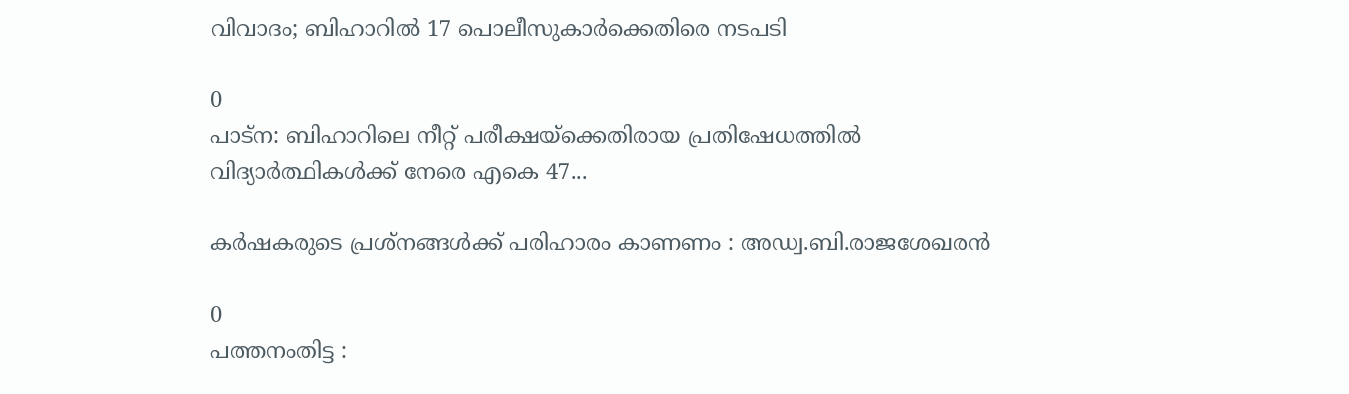വിവാദം; ബിഹാറിൽ 17 പൊലീസുകാർക്കെതിരെ നടപടി

0
പാട്ന: ബിഹാറിലെ നീറ്റ് പരീക്ഷയ്‌ക്കെതിരായ പ്രതിഷേധത്തില്‍ വിദ്യാര്‍ത്ഥികള്‍ക്ക് നേരെ എകെ 47...

കർഷകരുടെ പ്രശ്നങ്ങൾക്ക് പരിഹാരം കാണണം : അഡ്വ.ബി.രാജശേഖരൻ

0
പത്തനംതിട്ട :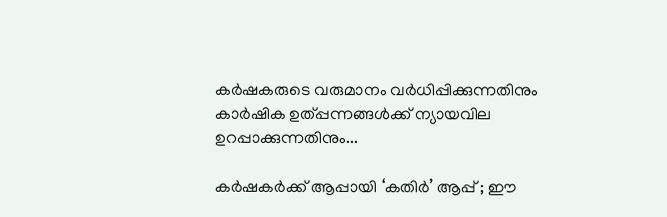കർഷകരുടെ വരുമാനം വർധിപ്പിക്കുന്നതിനും കാർഷിക ഉത്പ്പന്നങ്ങൾക്ക് ന്യായവില ഉറപ്പാക്കുന്നതിനും...

കര്‍ഷകര്‍ക്ക് ആപ്പായി ‘കതിർ’ ആപ്പ് ; ഈ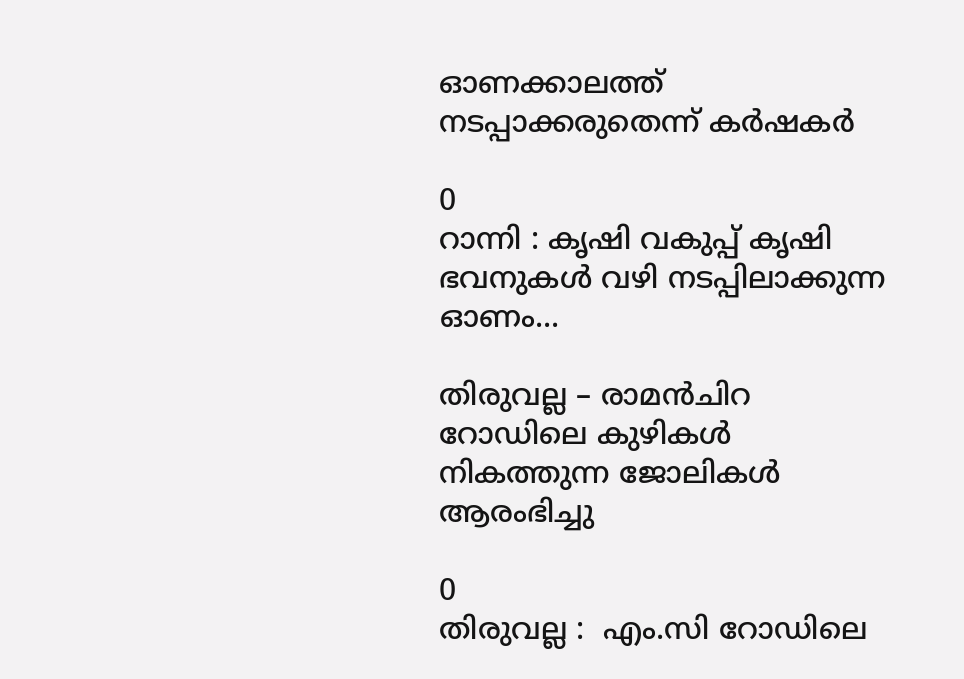ഓണക്കാലത്ത് നടപ്പാക്കരുതെന്ന് കര്‍ഷകര്‍

0
റാന്നി : കൃഷി വകുപ്പ് കൃഷി ഭവനുകള്‍ വഴി നടപ്പിലാക്കുന്ന ഓണം...

തിരുവല്ല – രാമന്‍ചിറ റോഡിലെ കുഴികള്‍ നികത്തുന്ന ജോലികള്‍ ആരംഭിച്ചു

0
തിരുവല്ല :  എം.സി റോഡിലെ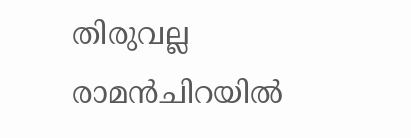തിരുവല്ല രാമന്‍ചിറയില്‍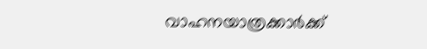വാഹനയാത്രക്കാര്‍ക്ക്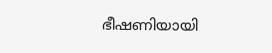ഭീഷണിയായി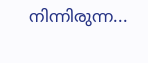നിന്നിരുന്ന...